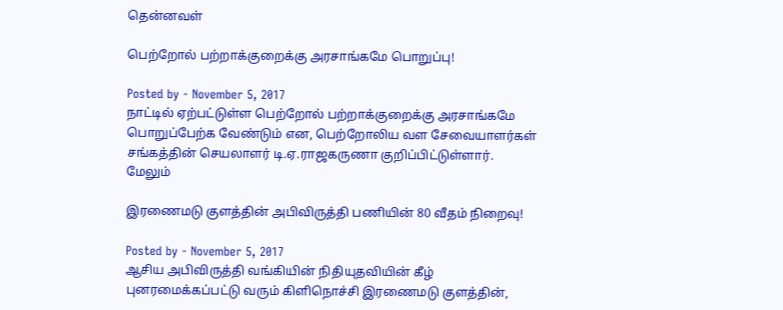தென்னவள்

பெற்றோல் பற்றாக்குறைக்கு அரசாங்கமே பொறுப்பு!

Posted by - November 5, 2017
நாட்டில் ஏற்பட்டுள்ள பெற்றோல் பற்றாக்குறைக்கு அரசாங்கமே பொறுப்பேற்க வேண்டும் என, பெற்றோலிய வள சேவையாளர்கள் சங்கத்தின் செயலாளர் டி.ஏ.ராஜகருணா குறிப்பிட்டுள்ளார்.
மேலும்

இரணைமடு குளத்தின் அபிவிருத்தி பணியின் 80 வீதம் நிறைவு!

Posted by - November 5, 2017
ஆசிய அபிவிருத்தி வங்கியின் நிதியுதவியின் கீழ் புனரமைக்கப்பட்டு வரும் கிளிநொச்சி இரணைமடு குளத்தின்,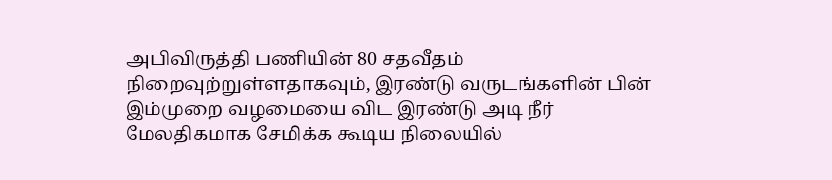அபிவிருத்தி பணியின் 80 சதவீதம் நிறைவுற்றுள்ளதாகவும், இரண்டு வருடங்களின் பின் இம்முறை வழமையை விட இரண்டு அடி நீர் மேலதிகமாக சேமிக்க கூடிய நிலையில்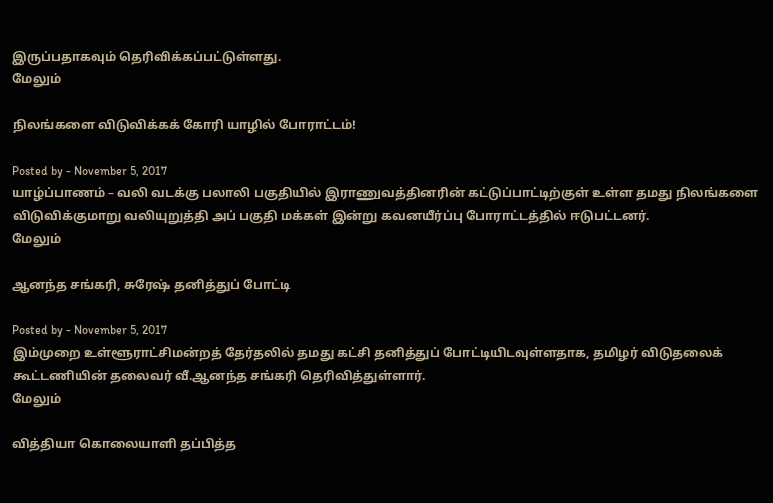இருப்பதாகவும் தெரிவிக்கப்பட்டுள்ளது.
மேலும்

நிலங்களை விடுவிக்கக் கோரி யாழில் போராட்டம்!

Posted by - November 5, 2017
யாழ்ப்பாணம் – வலி வடக்கு பலாலி பகுதியில் இராணுவத்தினரின் கட்டுப்பாட்டிற்குள் உள்ள தமது நிலங்களை விடுவிக்குமாறு வலியுறுத்தி அப் பகுதி மக்கள் இன்று கவனயீர்ப்பு போராட்டத்தில் ஈடுபட்டனர்.
மேலும்

ஆனந்த சங்கரி, சுரேஷ் தனித்துப் போட்டி

Posted by - November 5, 2017
இம்முறை உள்ளூராட்சிமன்றத் தேர்தலில் தமது கட்சி தனித்துப் போட்டியிடவுள்ளதாக, தமிழர் விடுதலைக் கூட்டணியின் தலைவர் வீ.ஆனந்த சங்கரி தெரிவித்துள்ளார்.
மேலும்

வித்தியா கொலையாளி தப்பித்த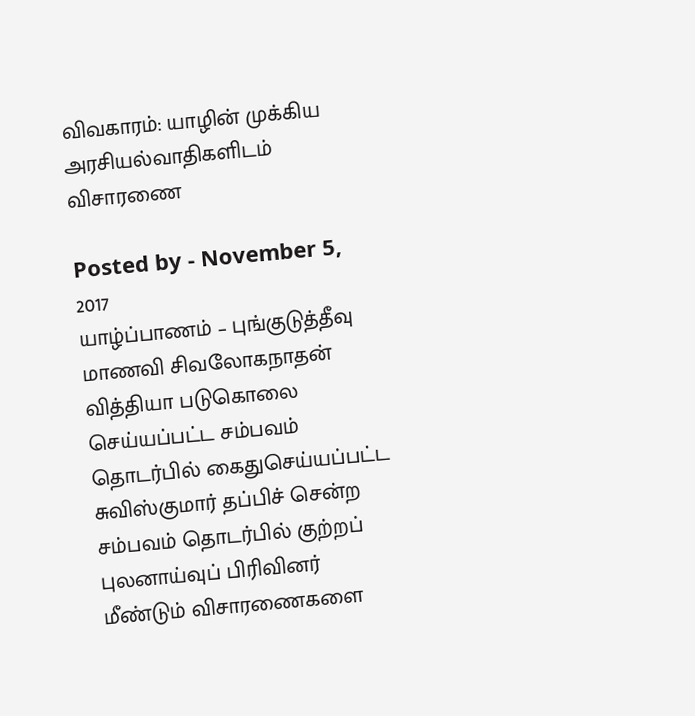விவகாரம்: யாழின் முக்கிய அரசியல்வாதிகளிடம் விசாரணை

Posted by - November 5, 2017
யாழ்ப்பாணம் – புங்குடுத்தீவு மாணவி சிவலோகநாதன் வித்தியா படுகொலை செய்யப்பட்ட சம்பவம் தொடர்பில் கைதுசெய்யப்பட்ட சுவிஸ்குமார் தப்பிச் சென்ற சம்பவம் தொடர்பில் குற்றப் புலனாய்வுப் பிரிவினர் மீண்டும் விசாரணைகளை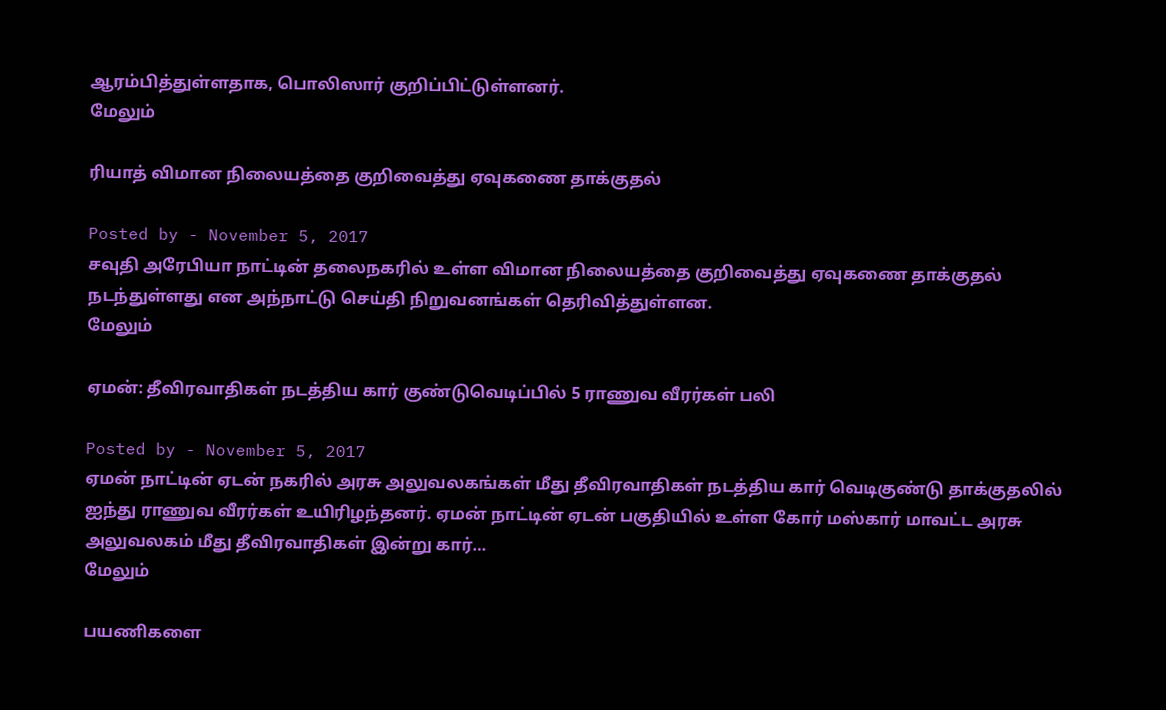ஆரம்பித்துள்ளதாக, பொலிஸார் குறிப்பிட்டுள்ளனர்.
மேலும்

ரியாத் விமான நிலையத்தை குறிவைத்து ஏவுகணை தாக்குதல்

Posted by - November 5, 2017
சவுதி அரேபியா நாட்டின் தலைநகரில் உள்ள விமான நிலையத்தை குறிவைத்து ஏவுகணை தாக்குதல் நடந்துள்ளது என அந்நாட்டு செய்தி நிறுவனங்கள் தெரிவித்துள்ளன.
மேலும்

ஏமன்: தீவிரவாதிகள் நடத்திய கார் குண்டுவெடிப்பில் 5 ராணுவ வீரர்கள் பலி

Posted by - November 5, 2017
ஏமன் நாட்டின் ஏடன் நகரில் அரசு அலுவலகங்கள் மீது தீவிரவாதிகள் நடத்திய கார் வெடிகுண்டு தாக்குதலில் ஐந்து ராணுவ வீரர்கள் உயிரிழந்தனர். ஏமன் நாட்டின் ஏடன் பகுதியில் உள்ள கோர் மஸ்கார் மாவட்ட அரசு அலுவலகம் மீது தீவிரவாதிகள் இன்று கார்…
மேலும்

பயணிகளை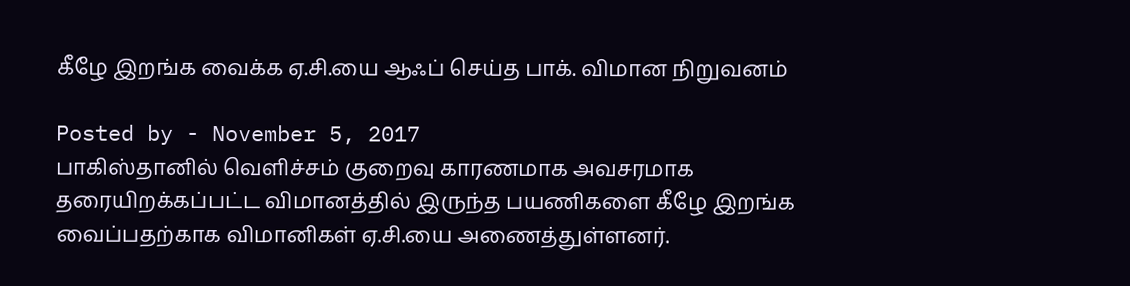கீழே இறங்க வைக்க ஏ.சி.யை ஆஃப் செய்த பாக். விமான நிறுவனம்

Posted by - November 5, 2017
பாகிஸ்தானில் வெளிச்சம் குறைவு காரணமாக அவசரமாக தரையிறக்கப்பட்ட விமானத்தில் இருந்த பயணிகளை கீழே இறங்க வைப்பதற்காக விமானிகள் ஏ.சி.யை அணைத்துள்ளனர்.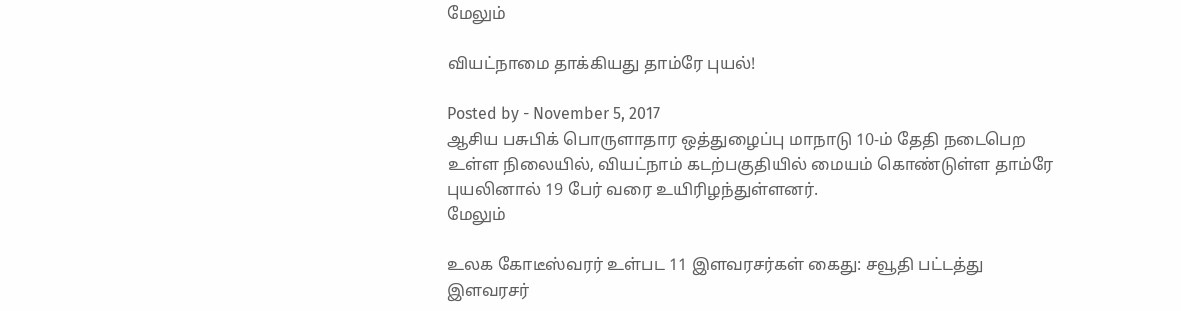மேலும்

வியட்நாமை தாக்கியது தாம்ரே புயல்!

Posted by - November 5, 2017
ஆசிய பசுபிக் பொருளாதார ஒத்துழைப்பு மாநாடு 10-ம் தேதி நடைபெற உள்ள நிலையில், வியட்நாம் கடற்பகுதியில் மையம் கொண்டுள்ள தாம்ரே புயலினால் 19 பேர் வரை உயிரிழந்துள்ளனர்.
மேலும்

உலக கோடீஸ்வரர் உள்பட 11 இளவரசர்கள் கைது: சவூதி பட்டத்து இளவரசர்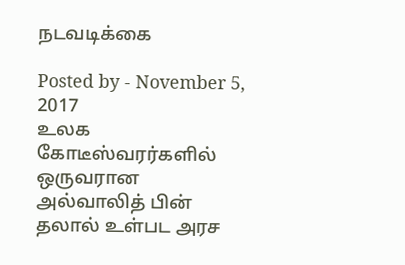நடவடிக்கை

Posted by - November 5, 2017
உலக கோடீஸ்வரர்களில் ஒருவரான அல்வாலித் பின் தலால் உள்பட அரச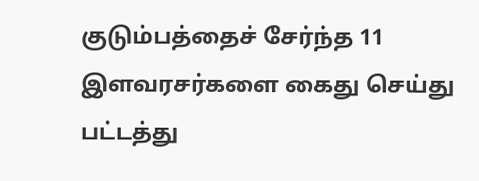குடும்பத்தைச் சேர்ந்த 11 இளவரசர்களை கைது செய்து பட்டத்து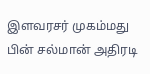இளவரசர் முகம்மது பின் சல்மான் அதிரடி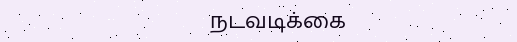நடவடிக்கை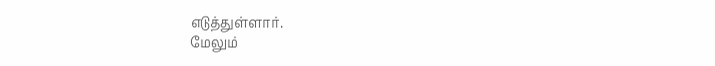எடுத்துள்ளார்.
மேலும்